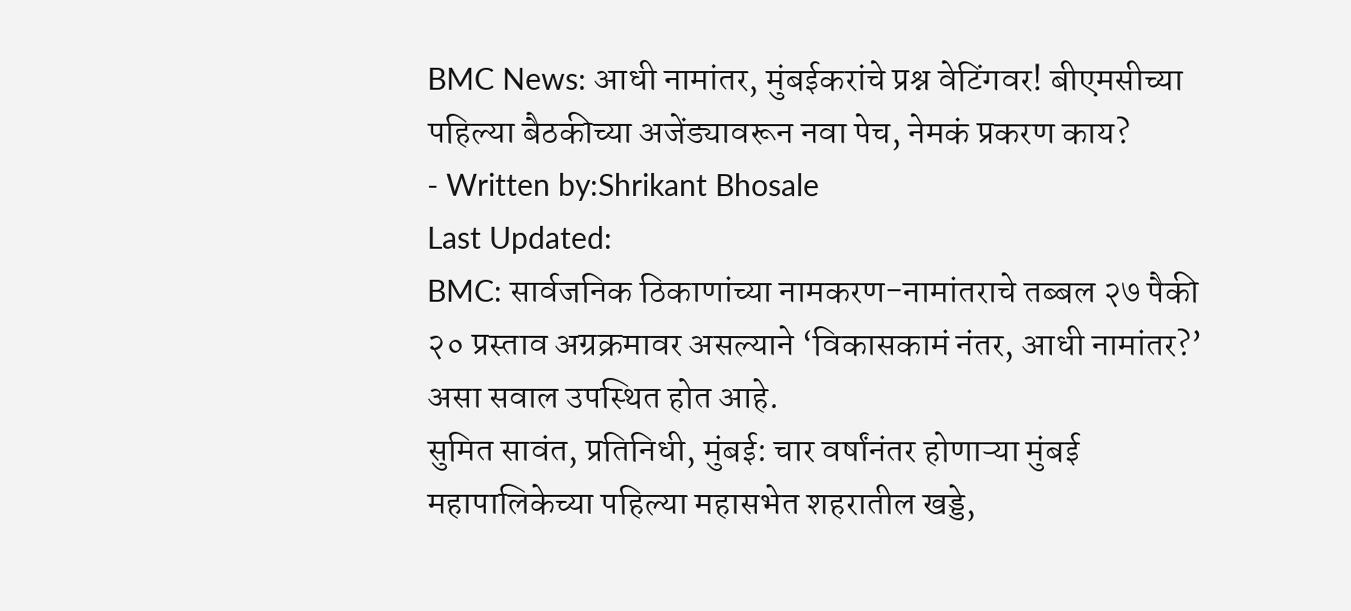BMC News: आधी नामांतर, मुंबईकरांचे प्रश्न वेटिंगवर! बीएमसीच्या पहिल्या बैठकीच्या अजेंड्यावरून नवा पेच, नेमकं प्रकरण काय?
- Written by:Shrikant Bhosale
Last Updated:
BMC: सार्वजनिक ठिकाणांच्या नामकरण-नामांतराचे तब्बल २७ पैकी २० प्रस्ताव अग्रक्रमावर असल्याने ‘विकासकामं नंतर, आधी नामांतर?’ असा सवाल उपस्थित होत आहे.
सुमित सावंत, प्रतिनिधी, मुंबई: चार वर्षांनंतर होणाऱ्या मुंबई महापालिकेच्या पहिल्या महासभेत शहरातील खड्डे,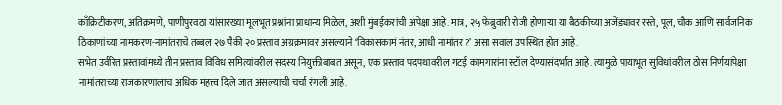काँक्रिटीकरण, अतिक्रमणे, पाणीपुरवठा यांसारख्या मूलभूत प्रश्नांना प्राधान्य मिळेल, अशी मुंबईकरांची अपेक्षा आहे. मात्र, २५ फेब्रुवारी रोजी होणाऱ्या या बैठकीच्या अजेंड्यावर रस्ते, पूल, चौक आणि सार्वजनिक ठिकाणांच्या नामकरण-नामांतराचे तब्बल २७ पैकी २० प्रस्ताव अग्रक्रमावर असल्याने ‘विकासकामं नंतर, आधी नामांतर?’ असा सवाल उपस्थित होत आहे.
सभेत उर्वरित प्रस्तावांमध्ये तीन प्रस्ताव विविध समित्यांवरील सदस्य नियुक्तीबाबत असून, एक प्रस्ताव पदपथावरील गटई कामगारांना स्टॉल देण्यासंदर्भात आहे. त्यामुळे पायाभूत सुविधांवरील ठोस निर्णयांपेक्षा नामांतराच्या राजकारणालाच अधिक महत्त्व दिले जात असल्याची चर्चा रंगली आहे.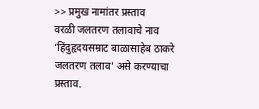>> प्रमुख नामांतर प्रस्ताव
वरळी जलतरण तलावाचे नाव ‘हिंदुहृदयसम्राट बाळासाहेब ठाकरे जलतरण तलाव’ असे करण्याचा प्रस्ताव.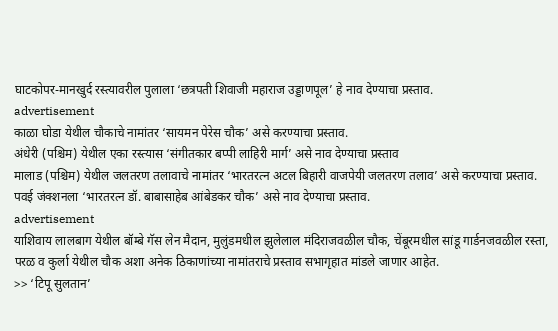घाटकोपर-मानखुर्द रस्त्यावरील पुलाला ‘छत्रपती शिवाजी महाराज उड्डाणपूल’ हे नाव देण्याचा प्रस्ताव.
advertisement
काळा घोडा येथील चौकाचे नामांतर ‘सायमन पेरेस चौक’ असे करण्याचा प्रस्ताव.
अंधेरी (पश्चिम) येथील एका रस्त्यास ‘संगीतकार बप्पी लाहिरी मार्ग’ असे नाव देण्याचा प्रस्ताव
मालाड (पश्चिम) येथील जलतरण तलावाचे नामांतर ‘भारतरत्न अटल बिहारी वाजपेयी जलतरण तलाव’ असे करण्याचा प्रस्ताव.
पवई जंक्शनला ‘भारतरत्न डॉ. बाबासाहेब आंबेडकर चौक’ असे नाव देण्याचा प्रस्ताव.
advertisement
याशिवाय लालबाग येथील बॉम्बे गॅस लेन मैदान, मुलुंडमधील झुलेलाल मंदिराजवळील चौक, चेंबूरमधील सांडू गार्डनजवळील रस्ता, परळ व कुर्ला येथील चौक अशा अनेक ठिकाणांच्या नामांतराचे प्रस्ताव सभागृहात मांडले जाणार आहेत.
>> ‘टिपू सुलतान’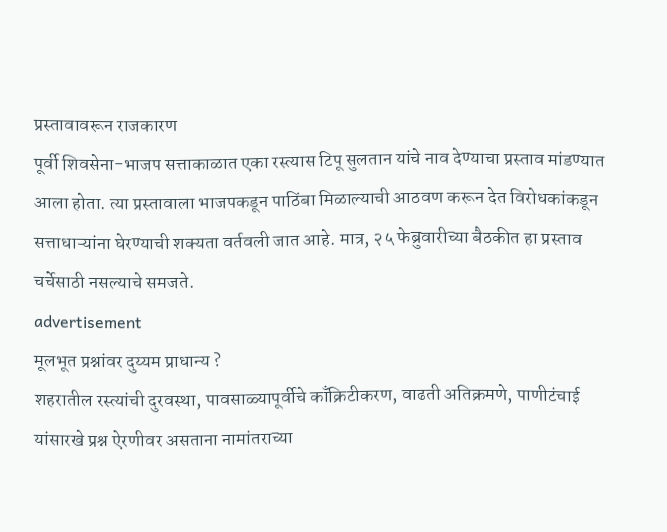प्रस्तावावरून राजकारण
पूर्वी शिवसेना-भाजप सत्ताकाळात एका रस्त्यास टिपू सुलतान यांचे नाव देण्याचा प्रस्ताव मांडण्यात आला होता. त्या प्रस्तावाला भाजपकडून पाठिंबा मिळाल्याची आठवण करून देत विरोधकांकडून सत्ताधाऱ्यांना घेरण्याची शक्यता वर्तवली जात आहे. मात्र, २५ फेब्रुवारीच्या बैठकीत हा प्रस्ताव चर्चेसाठी नसल्याचे समजते.
advertisement
मूलभूत प्रश्नांवर दुय्यम प्राधान्य ?
शहरातील रस्त्यांची दुरवस्था, पावसाळ्यापूर्वीचे काँक्रिटीकरण, वाढती अतिक्रमणे, पाणीटंचाई यांसारखे प्रश्न ऐरणीवर असताना नामांतराच्या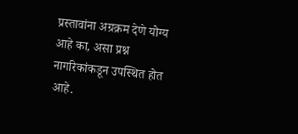प्रस्तावांना अग्रक्रम देणे योग्य आहे का, असा प्रश्न नागरिकांकडून उपस्थित होत आहे.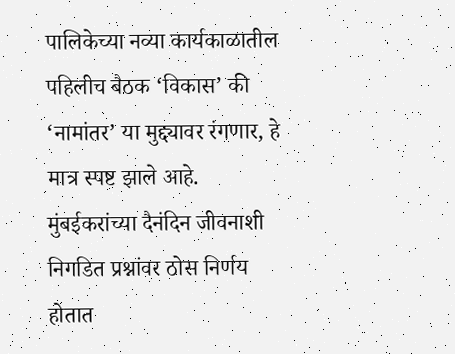पालिकेच्या नव्या कार्यकाळातील पहिलीच बैठक ‘विकास’ की ‘नामांतर’ या मुद्द्यावर रंगणार, हे मात्र स्पष्ट झाले आहे. मुंबईकरांच्या दैनंदिन जीवनाशी निगडित प्रश्नांवर ठोस निर्णय होतात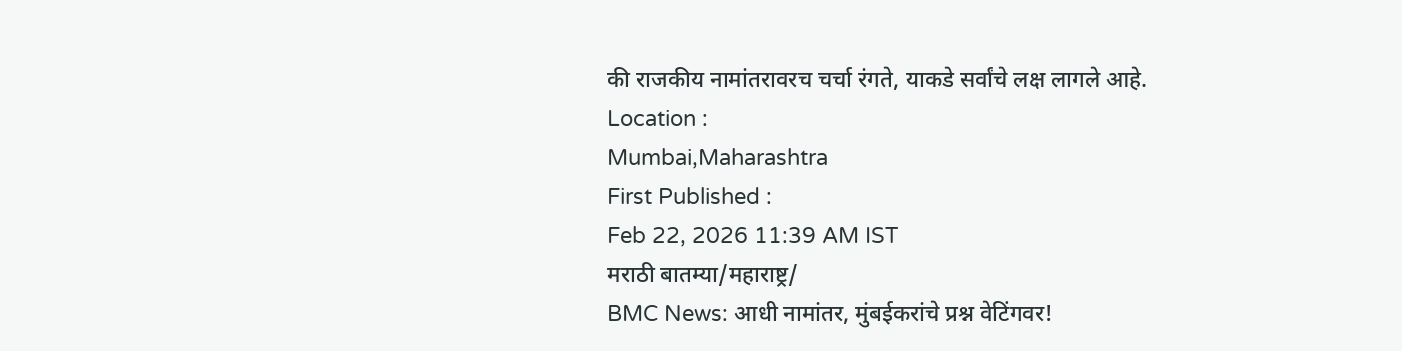की राजकीय नामांतरावरच चर्चा रंगते, याकडे सर्वांचे लक्ष लागले आहे.
Location :
Mumbai,Maharashtra
First Published :
Feb 22, 2026 11:39 AM IST
मराठी बातम्या/महाराष्ट्र/
BMC News: आधी नामांतर, मुंबईकरांचे प्रश्न वेटिंगवर!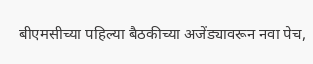बीएमसीच्या पहिल्या बैठकीच्या अजेंड्यावरून नवा पेच,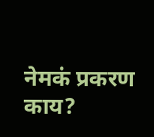नेमकं प्रकरण काय?